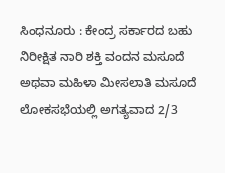ಸಿಂಧನೂರು : ಕೇಂದ್ರ ಸರ್ಕಾರದ ಬಹು ನಿರೀಕ್ಷಿತ ನಾರಿ ಶಕ್ತಿ ವಂದನ ಮಸೂದೆ ಅಥವಾ ಮಹಿಳಾ ಮೀಸಲಾತಿ ಮಸೂದೆ ಲೋಕಸಭೆಯಲ್ಲಿ ಅಗತ್ಯವಾದ 2/3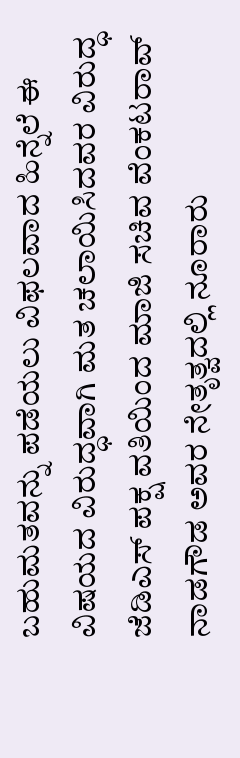ಬಹುಮತವನ್ನು ಪಡೆಯಲು ವಿಫಲವಾದ ಹಿನ್ನೆಲೆ ಈ ವಿಷಯದ ವಿರುದ್ಧವಾಗಿ ಮತ ಚಲಾಯಿಸಿದವರ ವಿರುದ್ಧ ಜೆಡಿಎಸ್ ಪಕ್ಷ ವತಿಯಿಂದ ಮಾಜಿ ಸಚಿವ ವೆಂಕಟರಾವ್ ನಾಡಗೌಡ ಅವರ ನೇತೃತ್ವದಲ್ಲಿ ನೂರಾರು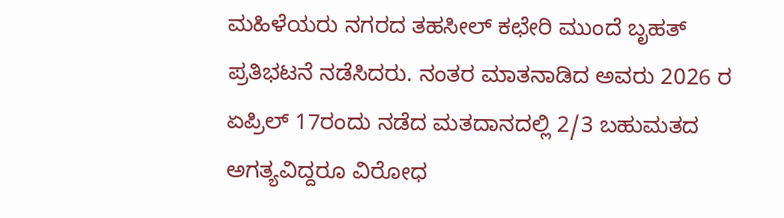ಮಹಿಳೆಯರು ನಗರದ ತಹಸೀಲ್ ಕಛೇರಿ ಮುಂದೆ ಬೃಹತ್ ಪ್ರತಿಭಟನೆ ನಡೆಸಿದರು. ನಂತರ ಮಾತನಾಡಿದ ಅವರು 2026 ರ ಏಪ್ರಿಲ್ 17ರಂದು ನಡೆದ ಮತದಾನದಲ್ಲಿ 2/3 ಬಹುಮತದ ಅಗತ್ಯವಿದ್ದರೂ ವಿರೋಧ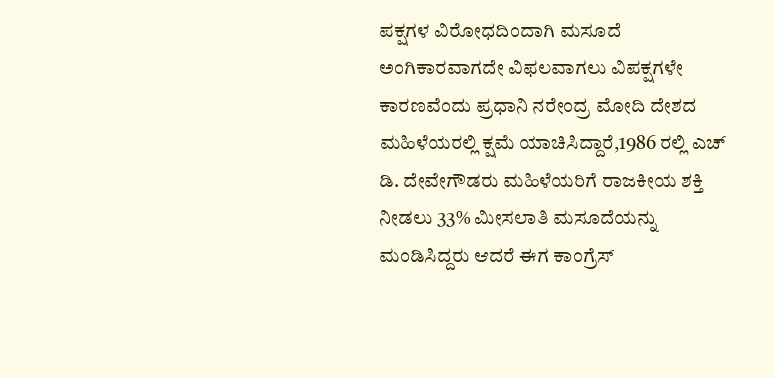ಪಕ್ಷಗಳ ವಿರೋಧದಿಂದಾಗಿ ಮಸೂದೆ
ಅಂಗಿಕಾರವಾಗದೇ ವಿಫಲವಾಗಲು ವಿಪಕ್ಷಗಳೇ ಕಾರಣವೆಂದು ಪ್ರಧಾನಿ ನರೇಂದ್ರ ಮೋದಿ ದೇಶದ ಮಹಿಳೆಯರಲ್ಲಿ ಕ್ಷಮೆ ಯಾಚಿಸಿದ್ದಾರೆ,1986 ರಲ್ಲಿ ಎಚ್ ಡಿ. ದೇವೇಗೌಡರು ಮಹಿಳೆಯರಿಗೆ ರಾಜಕೀಯ ಶಕ್ತಿ ನೀಡಲು 33% ಮೀಸಲಾತಿ ಮಸೂದೆಯನ್ನು ಮಂಡಿಸಿದ್ದರು ಆದರೆ ಈಗ ಕಾಂಗ್ರೆಸ್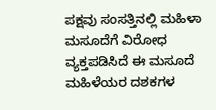ಪಕ್ಷವು ಸಂಸತ್ತಿನಲ್ಲಿ ಮಹಿಳಾ ಮಸೂದೆಗೆ ವಿರೋಧ ವ್ಯಕ್ತಪಡಿಸಿದೆ ಈ ಮಸೂದೆ ಮಹಿಳೆಯರ ದಶಕಗಳ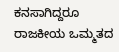ಕನಸಾಗಿದ್ದರೂ ರಾಜಕೀಯ ಒಮ್ಮತದ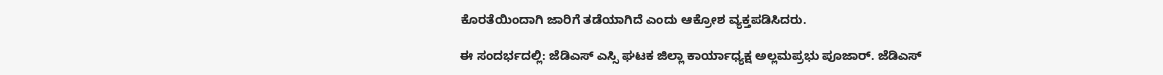ಕೊರತೆಯಿಂದಾಗಿ ಜಾರಿಗೆ ತಡೆಯಾಗಿದೆ ಎಂದು ಆಕ್ರೋಶ ವ್ಯಕ್ತಪಡಿಸಿದರು.

ಈ ಸಂದರ್ಭದಲ್ಲಿ: ಜೆಡಿಎಸ್ ಎಸ್ಸಿ ಘಟಕ ಜಿಲ್ಲಾ ಕಾರ್ಯಾಧ್ಯಕ್ಷ ಅಲ್ಲಮಪ್ರಭು ಪೂಜಾರ್. ಜೆಡಿಎಸ್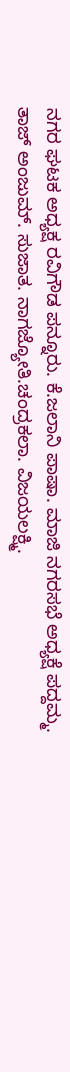ನಗರ ಘಟಕ ಅಧ್ಯಕ್ಷ ರವಿಗೌಡ ಪನ್ನೂರು. ಕೆ.ಜಲಾನಿ ಪಾಷಾ. ಮಾಜಿ ನಗರಸಭೆ ಅಧ್ಯಕ್ಷೆ ಪದ್ದಮ್ಮ. ತಾಜ್ ಅಂಜುಮ್. ಸುಜಾತ. ನಾಗಜ್ಯೋತಿ.ಚಂದ್ರಕಲಾ. ವಿಜಯಲಕ್ಷ್ಮಿ.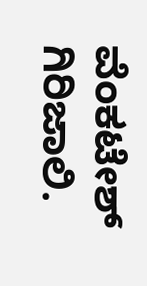ವೆಂಕಟೇಶ್ ಗಿರಿಜಾಲಿ.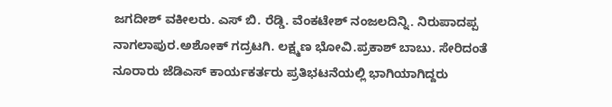ಜಗದೀಶ್ ವಕೀಲರು. ಎಸ್ ಬಿ. ರೆಡ್ಡಿ. ವೆಂಕಟೇಶ್ ನಂಜಲದಿನ್ನಿ. ನಿರುಪಾದಪ್ಪ ನಾಗಲಾಪುರ.ಅಶೋಕ್ ಗದ್ರಟಗಿ. ಲಕ್ಷ್ಮಣ ಭೋವಿ.ಪ್ರಕಾಶ್ ಬಾಬು. ಸೇರಿದಂತೆ ನೂರಾರು ಜೆಡಿಎಸ್ ಕಾರ್ಯಕರ್ತರು ಪ್ರತಿಭಟನೆಯಲ್ಲಿ ಭಾಗಿಯಾಗಿದ್ದರು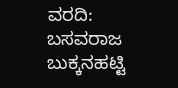ವರದಿ: ಬಸವರಾಜ ಬುಕ್ಕನಹಟ್ಟಿ